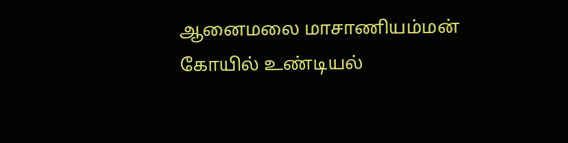ஆனைமலை மாசாணியம்மன் கோயில் உண்டியல்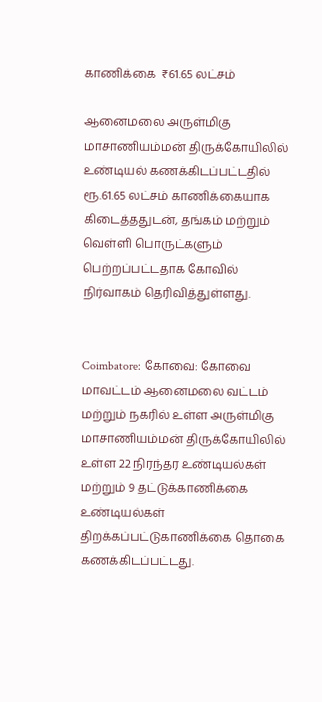காணிக்கை  ₹61.65 லட்சம்

ஆனைமலை அருள்மிகு மாசாணியம்மன் திருக்கோயிலில் உண்டியல் கணக்கிடப்பட்டதில் ரூ.61.65 லட்சம் காணிக்கையாக கிடைத்ததுடன், தங்கம் மற்றும் வெள்ளி பொருட்களும் பெற்றப்பட்டதாக கோவில் நிர்வாகம் தெரிவித்துள்ளது.


Coimbatore: கோவை: கோவை மாவட்டம் ஆனைமலை வட்டம் மற்றும் நகரில் உள்ள அருள்மிகு மாசாணியம்மன் திருக்கோயிலில் உள்ள 22 நிரந்தர உண்டியல்கள் மற்றும் 9 தட்டுக்காணிக்கை உண்டியல்கள் திறக்கப்பட்டுகாணிக்கை தொகை கணக்கிடப்பட்டது.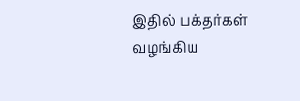இதில் பக்தர்கள் வழங்கிய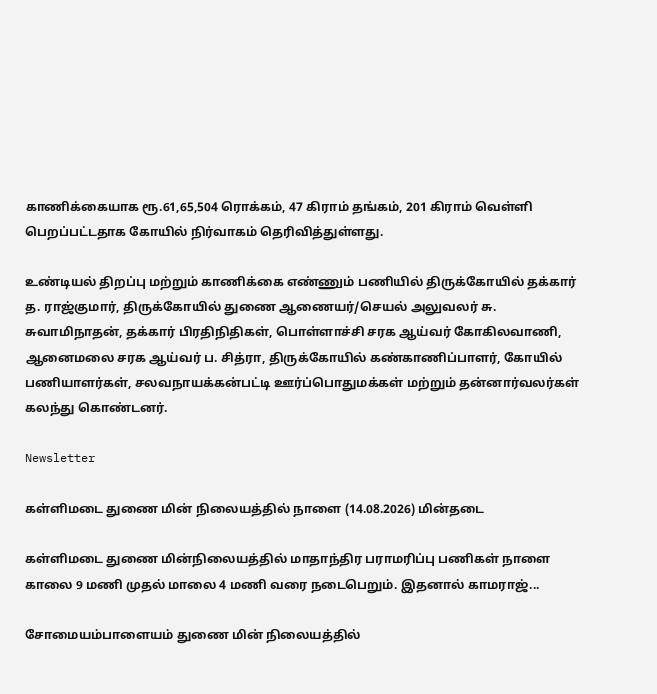காணிக்கையாக ரூ.61,65,504 ரொக்கம், 47 கிராம் தங்கம், 201 கிராம் வெள்ளி பெறப்பட்டதாக கோயில் நிர்வாகம் தெரிவித்துள்ளது.

உண்டியல் திறப்பு மற்றும் காணிக்கை எண்ணும் பணியில் திருக்கோயில் தக்கார் த. ராஜ்குமார், திருக்கோயில் துணை ஆணையர்/செயல் அலுவலர் சு. சுவாமிநாதன், தக்கார் பிரதிநிதிகள், பொள்ளாச்சி சரக ஆய்வர் கோகிலவாணி, ஆனைமலை சரக ஆய்வர் ப. சித்ரா, திருக்கோயில் கண்காணிப்பாளர், கோயில் பணியாளர்கள், சலவநாயக்கன்பட்டி ஊர்ப்பொதுமக்கள் மற்றும் தன்னார்வலர்கள் கலந்து கொண்டனர்.

Newsletter

கள்ளிமடை துணை மின் நிலையத்தில் நாளை (14.08.2026) மின்தடை

கள்ளிமடை துணை மின்நிலையத்தில் மாதாந்திர பராமரிப்பு பணிகள் நாளை காலை 9 மணி முதல் மாலை 4 மணி வரை நடைபெறும். இதனால் காமராஜ்...

சோமையம்பாளையம் துணை மின் நிலையத்தில்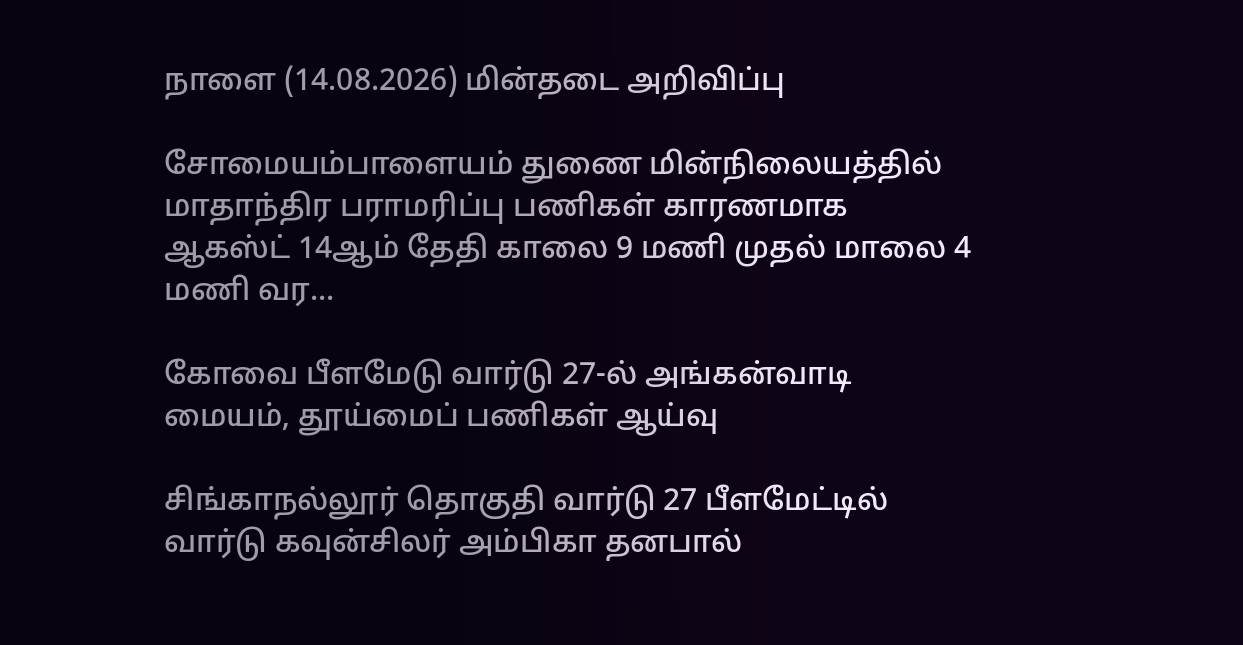நாளை (14.08.2026) மின்தடை அறிவிப்பு

சோமையம்பாளையம் துணை மின்நிலையத்தில் மாதாந்திர பராமரிப்பு பணிகள் காரணமாக ஆகஸ்ட் 14ஆம் தேதி காலை 9 மணி முதல் மாலை 4 மணி வர...

கோவை பீளமேடு வார்டு 27-ல் அங்கன்வாடி மையம், தூய்மைப் பணிகள் ஆய்வு

சிங்காநல்லூர் தொகுதி வார்டு 27 பீளமேட்டில் வார்டு கவுன்சிலர் அம்பிகா தனபால்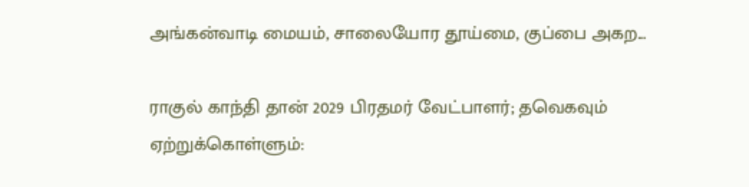அங்கன்வாடி மையம், சாலையோர தூய்மை, குப்பை அகற...

ராகுல் காந்தி தான் 2029 பிரதமர் வேட்பாளர்; தவெகவும் ஏற்றுக்கொள்ளும்: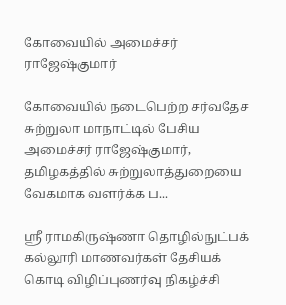கோவையில் அமைச்சர் ராஜேஷ்குமார்

கோவையில் நடைபெற்ற சர்வதேச சுற்றுலா மாநாட்டில் பேசிய அமைச்சர் ராஜேஷ்குமார், தமிழகத்தில் சுற்றுலாத்துறையை வேகமாக வளர்க்க ப...

ஸ்ரீ ராமகிருஷ்ணா தொழில்நுட்பக் கல்லூரி மாணவர்கள் தேசியக் கொடி விழிப்புணர்வு நிகழ்ச்சி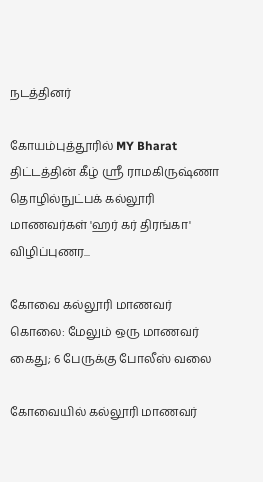நடத்தினர்

கோயம்புத்தூரில் MY Bharat திட்டத்தின் கீழ் ஸ்ரீ ராமகிருஷ்ணா தொழில்நுட்பக் கல்லூரி மாணவர்கள் 'ஹர் கர் திரங்கா' விழிப்புணர...

கோவை கல்லூரி மாணவர் கொலை: மேலும் ஒரு மாணவர் கைது; 6 பேருக்கு போலீஸ் வலை

கோவையில் கல்லூரி மாணவர்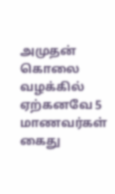அமுதன் கொலை வழக்கில் ஏற்கனவே 5 மாணவர்கள் கைது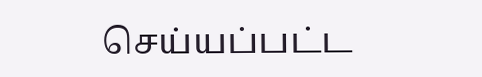செய்யப்பட்ட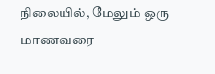நிலையில், மேலும் ஒரு மாணவரை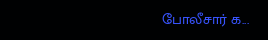போலீசார் க...